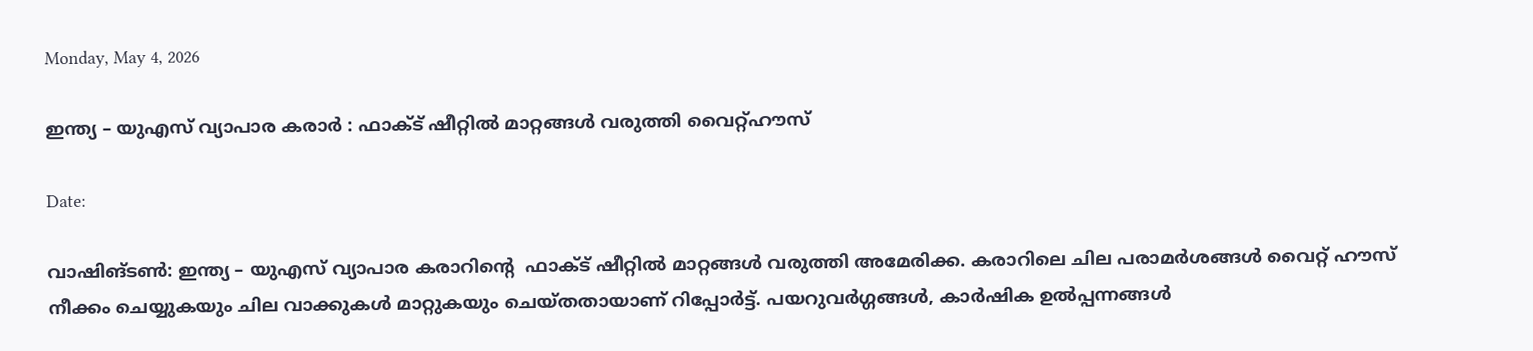Monday, May 4, 2026

ഇന്ത്യ – യുഎസ് വ്യാപാര കരാർ : ഫാക്ട് ഷീറ്റിൽ മാറ്റങ്ങൾ വരുത്തി വൈറ്റ്ഹൗസ്

Date:

വാഷിങ്ടൺ: ഇന്ത്യ – യുഎസ് വ്യാപാര കരാറിൻ്റെ  ഫാക്ട് ഷീറ്റിൽ മാറ്റങ്ങൾ വരുത്തി അമേരിക്ക. കരാറിലെ ചില പരാമർശങ്ങൾ വൈറ്റ് ഹൗസ് നീക്കം ചെയ്യുകയും ചില വാക്കുകൾ മാറ്റുകയും ചെയ്തതായാണ് റിപ്പോർട്ട്. പയറുവർഗ്ഗങ്ങൾ, കാർഷിക ഉൽപ്പന്നങ്ങൾ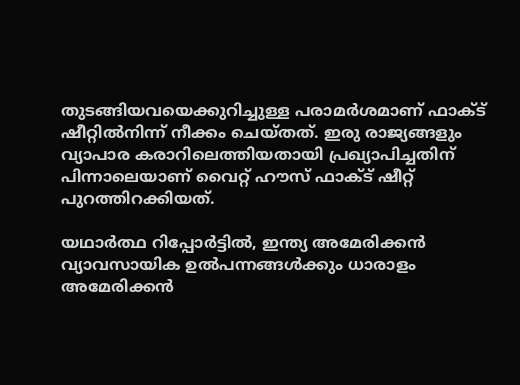തുടങ്ങിയവയെക്കുറിച്ചുള്ള പരാമർശമാണ് ഫാക്ട് ഷീറ്റിൽനിന്ന് നീക്കം ചെയ്തത്. ഇരു രാജ്യങ്ങളും വ്യാപാര കരാറിലെത്തിയതായി പ്രഖ്യാപിച്ചതിന് പിന്നാലെയാണ് വൈറ്റ് ഹൗസ് ഫാക്ട് ഷീറ്റ് പുറത്തിറക്കിയത്.

യഥാർത്ഥ റിപ്പോർട്ടിൽ, ഇന്ത്യ അമേരിക്കൻ വ്യാവസായിക ഉൽപന്നങ്ങൾക്കും ധാരാളം അമേരിക്കൻ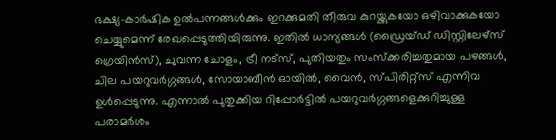ഭക്ഷ്യ-കാർഷിക ഉൽപന്നങ്ങൾക്കും ഇറക്കുമതി തീരുവ കുറയ്ക്കുകയോ ഒഴിവാക്കുകയോ ചെയ്യുമെന്ന് രേഖപ്പെടുത്തിയിരുന്നു. ഇതിൽ ധാന്യങ്ങൾ (ഡ്രൈയ്ഡ് ഡിസ്റ്റിലേഴ്സ് ഗ്രെയിൻസ്), ചുവന്ന ചോളം, ട്രീ നട്സ്, പുതിയതും സംസ്ക്കരിച്ചതുമായ പഴങ്ങൾ, ചില പയറുവർഗ്ഗങ്ങൾ, സോയാബീൻ ഓയിൽ, വൈൻ, സ്പിരിറ്റ്സ് എന്നിവ ഉൾപ്പെടുന്നു. എന്നാൽ പുതുക്കിയ റിപ്പോർട്ടിൽ പയറുവർഗ്ഗങ്ങളെക്കുറിച്ചുള്ള പരാമർശം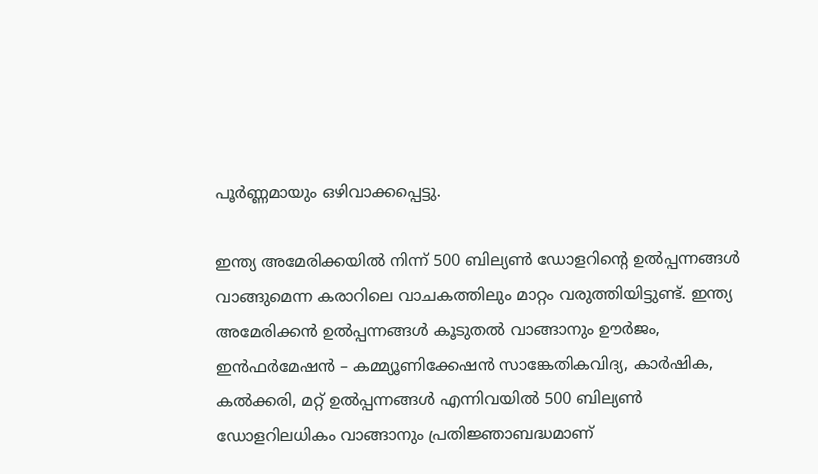പൂർണ്ണമായും ഒഴിവാക്കപ്പെട്ടു.

ഇന്ത്യ അമേരിക്കയിൽ നിന്ന് 500 ബില്യൺ ഡോളറിൻ്റെ ഉൽപ്പന്നങ്ങൾ വാങ്ങുമെന്ന കരാറിലെ വാചകത്തിലും മാറ്റം വരുത്തിയിട്ടുണ്ട്. ഇന്ത്യ അമേരിക്കൻ ഉൽപ്പന്നങ്ങൾ കൂടുതൽ വാങ്ങാനും ഊർജം, ഇൻഫർമേഷൻ – കമ്മ്യൂണിക്കേഷൻ സാങ്കേതികവിദ്യ, കാർഷിക, കൽക്കരി, മറ്റ് ഉൽപ്പന്നങ്ങൾ എന്നിവയിൽ 500 ബില്യൺ ഡോളറിലധികം വാങ്ങാനും പ്രതിജ്ഞാബദ്ധമാണ്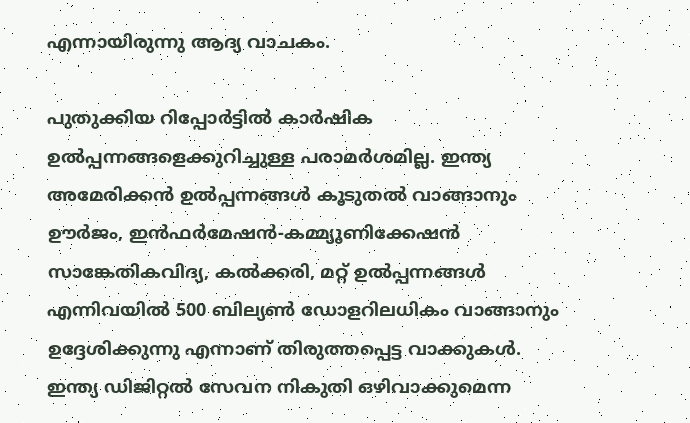എന്നായിരുന്നു ആദ്യ വാചകം.

പുതുക്കിയ റിപ്പോർട്ടിൽ കാർഷിക ഉൽപ്പന്നങ്ങളെക്കുറിച്ചുള്ള പരാമർശമില്ല. ഇന്ത്യ അമേരിക്കൻ ഉൽപ്പന്നങ്ങൾ കൂടുതൽ വാങ്ങാനും ഊർജം, ഇൻഫർമേഷൻ-കമ്മ്യൂണിക്കേഷൻ സാങ്കേതികവിദ്യ, കൽക്കരി, മറ്റ് ഉൽപ്പന്നങ്ങൾ എന്നിവയിൽ 500 ബില്യൺ ഡോളറിലധികം വാങ്ങാനും ഉദ്ദേശിക്കുന്നു എന്നാണ് തിരുത്തപ്പെട്ട വാക്കുകൾ. ഇന്ത്യ ഡിജിറ്റൽ സേവന നികുതി ഒഴിവാക്കുമെന്ന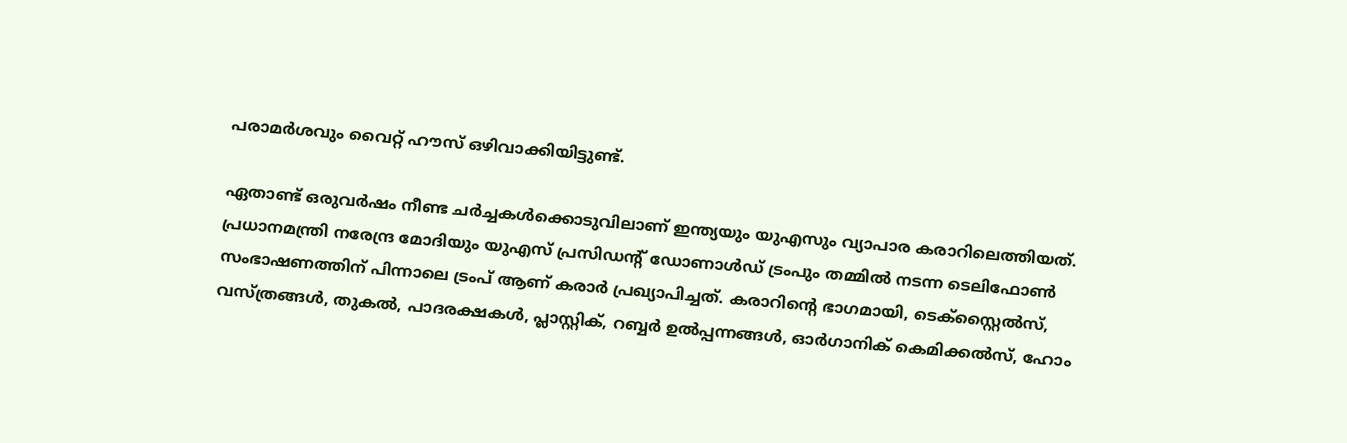പരാമർശവും വൈറ്റ് ഹൗസ് ഒഴിവാക്കിയിട്ടുണ്ട്.

ഏതാണ്ട് ഒരുവർഷം നീണ്ട ച‍ർച്ചകൾക്കൊടുവിലാണ് ഇന്ത്യയും യുഎസും വ്യാപാര കരാറിലെത്തിയത്. പ്രധാനമന്ത്രി നരേന്ദ്ര മോദിയും യുഎസ് പ്രസിഡൻ്റ് ഡോണാൾഡ് ട്രംപും തമ്മിൽ നടന്ന ടെലിഫോൺ സംഭാഷണത്തിന് പിന്നാലെ ട്രംപ് ആണ് കരാർ പ്രഖ്യാപിച്ചത്. കരാറിൻ്റെ ഭാഗമായി, ടെക്സ്റ്റൈൽസ്, വസ്ത്രങ്ങൾ, തുകൽ, പാദരക്ഷകൾ, പ്ലാസ്റ്റിക്, റബ്ബർ ഉൽപ്പന്നങ്ങൾ, ഓർഗാനിക് കെമിക്കൽസ്, ഹോം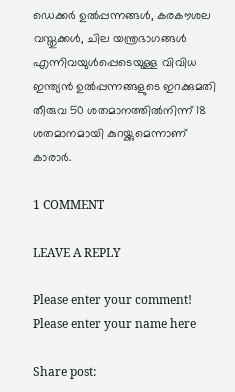ഡെക്കർ ഉൽപ്പന്നങ്ങൾ, കരകൗശല വസ്തുക്കൾ, ചില യന്ത്രഭാഗങ്ങൾ എന്നിവയുൾപ്പെടെയുള്ള വിവിധ ഇന്ത്യൻ ഉൽപ്പന്നങ്ങളുടെ ഇറക്കുമതി തീരുവ 50 ശതമാനത്തിൽനിന്ന് 18 ശതമാനമായി കുറയ്ക്കുമെന്നാണ് കാരാർ.

1 COMMENT

LEAVE A REPLY

Please enter your comment!
Please enter your name here

Share post: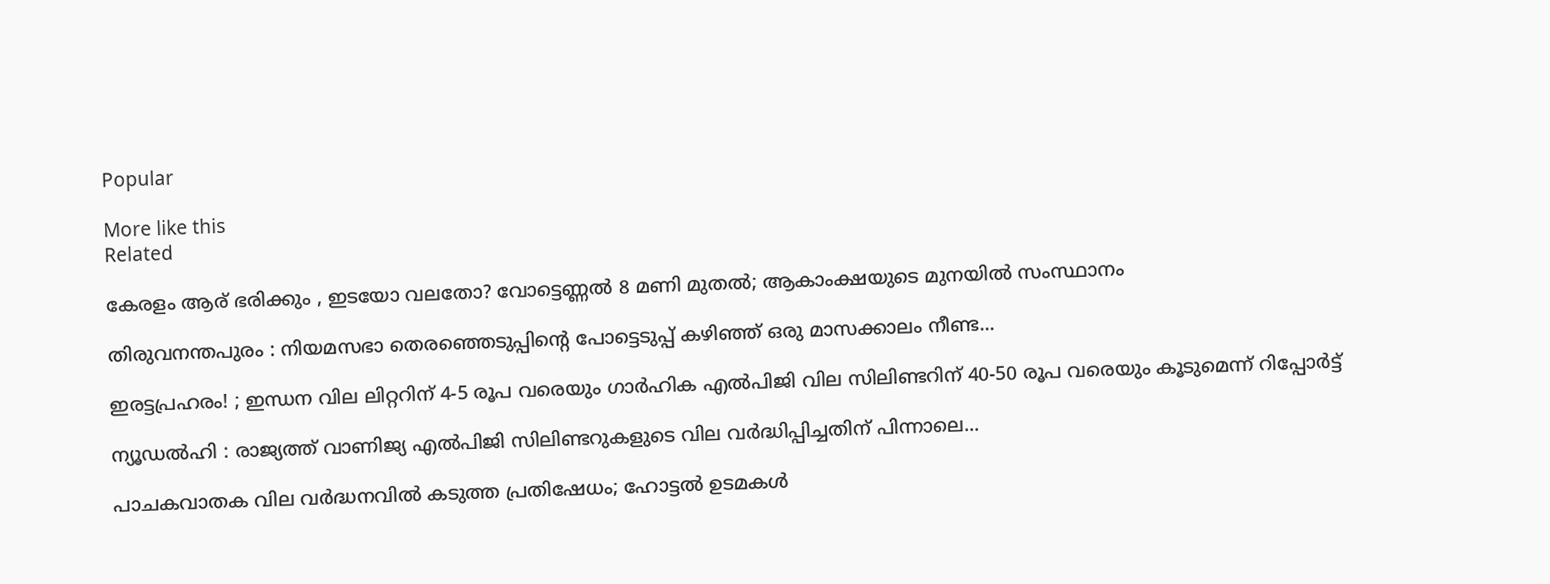Popular

More like this
Related

കേരളം ആര് ഭരിക്കും , ഇടയോ വലതോ? വോട്ടെണ്ണൽ 8 മണി മുതൽ; ആകാംക്ഷയുടെ മുനയിൽ സംസ്ഥാനം

തിരുവനന്തപുരം : നിയമസഭാ തെരഞ്ഞെടുപ്പിന്റെ പോട്ടെടുപ്പ് കഴിഞ്ഞ് ഒരു മാസക്കാലം നീണ്ട...

ഇരട്ടപ്രഹരം! ; ഇന്ധന വില ലിറ്ററിന് 4-5 രൂപ വരെയും ഗാർഹിക എൽപിജി വില സിലിണ്ടറിന് 40-50 രൂപ വരെയും കൂടുമെന്ന് റിപ്പോർട്ട്

ന്യൂഡൽഹി : രാജ്യത്ത് വാണിജ്യ എൽപിജി സിലിണ്ടറുകളുടെ വില വർദ്ധിപ്പിച്ചതിന് പിന്നാലെ...

പാചകവാതക വില വർദ്ധനവിൽ കടുത്ത പ്രതിഷേധം; ഹോട്ടൽ ഉടമകൾ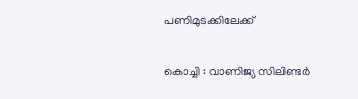പണിമുടക്കിലേക്ക്

കൊച്ചി : വാണിജ്യ സിലിണ്ടർ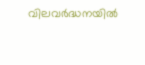വിലവർദ്ധനയിൽ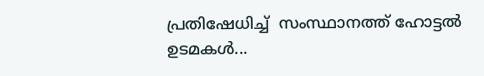പ്രതിഷേധിച്ച്  സംസ്ഥാനത്ത് ഹോട്ടൽ ഉടമകൾ...